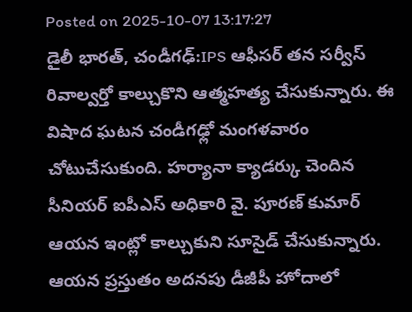Posted on 2025-10-07 13:17:27
డైలీ భారత్, చండీగఢ్:IPS ఆఫీసర్ తన సర్వీస్ రివాల్వర్తో కాల్చుకొని ఆత్మహత్య చేసుకున్నారు. ఈ విషాద ఘటన చండీగఢ్లో మంగళవారం చోటుచేసుకుంది. హర్యానా క్యాడర్కు చెందిన సీనియర్ ఐపీఎస్ అధికారి వై. పూరణ్ కుమార్ ఆయన ఇంట్లో కాల్చుకుని సూసైడ్ చేసుకున్నారు. ఆయన ప్రస్తుతం అదనపు డీజీపీ హోదాలో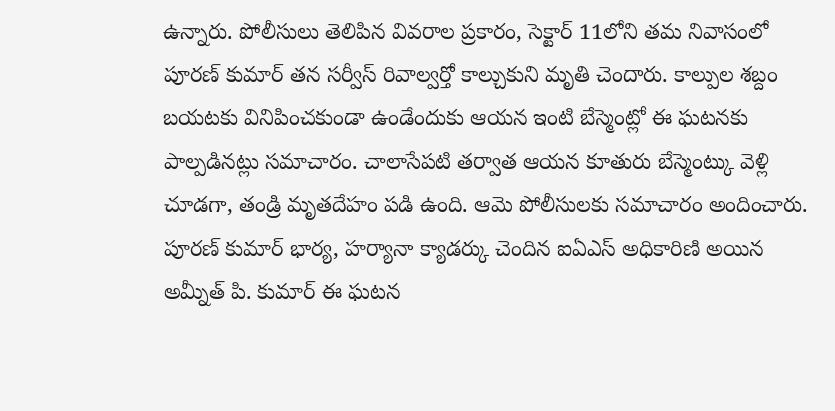ఉన్నారు. పోలీసులు తెలిపిన వివరాల ప్రకారం, సెక్టార్ 11లోని తమ నివాసంలో పూరణ్ కుమార్ తన సర్వీస్ రివాల్వర్తో కాల్చుకుని మృతి చెందారు. కాల్పుల శబ్దం బయటకు వినిపించకుండా ఉండేందుకు ఆయన ఇంటి బేస్మెంట్లో ఈ ఘటనకు పాల్పడినట్లు సమాచారం. చాలాసేపటి తర్వాత ఆయన కూతురు బేస్మెంట్కు వెళ్లి చూడగా, తండ్రి మృతదేహం పడి ఉంది. ఆమె పోలీసులకు సమాచారం అందించారు.
పూరణ్ కుమార్ భార్య, హర్యానా క్యాడర్కు చెందిన ఐఏఎస్ అధికారిణి అయిన అమ్నీత్ పి. కుమార్ ఈ ఘటన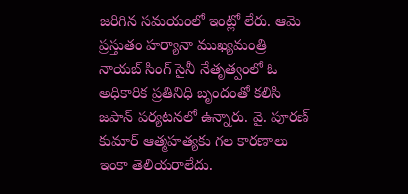జరిగిన సమయంలో ఇంట్లో లేరు. ఆమె ప్రస్తుతం హర్యానా ముఖ్యమంత్రి నాయబ్ సింగ్ సైనీ నేతృత్వంలో ఓ అధికారిక ప్రతినిధి బృందంతో కలిసి జపాన్ పర్యటనలో ఉన్నారు. వై. పూరణ్ కుమార్ ఆత్మహత్యకు గల కారణాలు ఇంకా తెలియరాలేదు.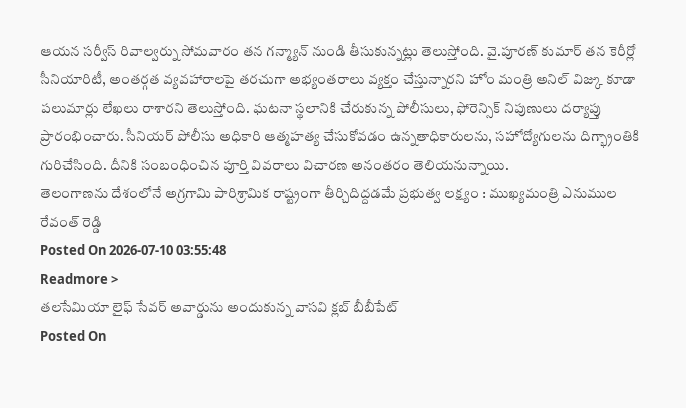ఆయన సర్వీస్ రివాల్వర్ను సోమవారం తన గన్మ్యాన్ నుండి తీసుకున్నట్లు తెలుస్తోంది. వై.పూరణ్ కుమార్ తన కెరీర్లో సీనియారిటీ, అంతర్గత వ్యవహారాలపై తరచుగా అభ్యంతరాలు వ్యక్తం చేస్తున్నారని హోం మంత్రి అనిల్ విజ్కు కూడా పలుమార్లు లేఖలు రాశారని తెలుస్తోంది. ఘటనా స్థలానికి చేరుకున్న పోలీసులు, ఫోరెన్సిక్ నిపుణులు దర్యాప్తు ప్రారంభించారు. సీనియర్ పోలీసు అధికారి ఆత్మహత్య చేసుకోవడం ఉన్నతాధికారులను, సహోద్యోగులను దిగ్భ్రాంతికి గురిచేసింది. దీనికి సంబంధించిన పూర్తి వివరాలు విచారణ అనంతరం తెలియనున్నాయి.
తెలంగాణను దేశంలోనే అగ్రగామి పారిశ్రామిక రాష్ట్రంగా తీర్చిదిద్దడమే ప్రభుత్వ లక్ష్యం : ముఖ్యమంత్రి ఎనుముల రేవంత్ రెడ్డి
Posted On 2026-07-10 03:55:48
Readmore >
తలసేమియా లైఫ్ సేవర్ అవార్డును అందుకున్న వాసవి క్లబ్ బీబీపేట్
Posted On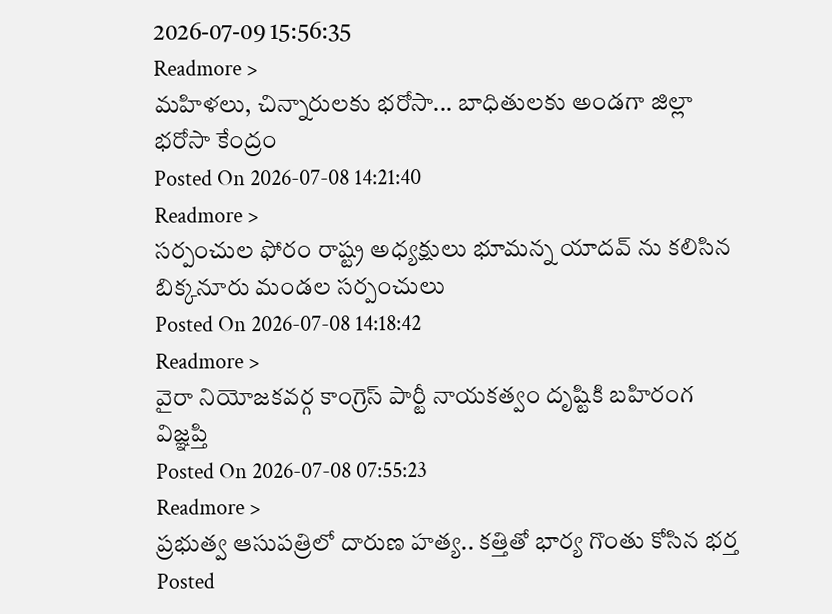2026-07-09 15:56:35
Readmore >
మహిళలు, చిన్నారులకు భరోసా... బాధితులకు అండగా జిల్లా భరోసా కేంద్రం
Posted On 2026-07-08 14:21:40
Readmore >
సర్పంచుల ఫోరం రాష్ట్ర అధ్యక్షులు భూమన్న యాదవ్ ను కలిసిన బిక్కనూరు మండల సర్పంచులు
Posted On 2026-07-08 14:18:42
Readmore >
వైరా నియోజకవర్గ కాంగ్రెస్ పార్టీ నాయకత్వం దృష్టికి బహిరంగ విజ్ఞప్తి
Posted On 2026-07-08 07:55:23
Readmore >
ప్రభుత్వ ఆసుపత్రిలో దారుణ హత్య.. కత్తితో భార్య గొంతు కోసిన భర్త
Posted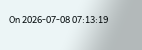On 2026-07-08 07:13:19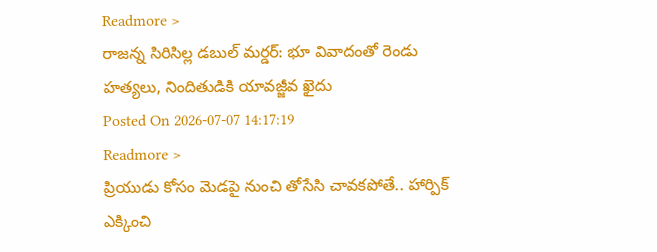Readmore >
రాజన్న సిరిసిల్ల డబుల్ మర్డర్: భూ వివాదంతో రెండు హత్యలు, నిందితుడికి యావజ్జీవ ఖైదు
Posted On 2026-07-07 14:17:19
Readmore >
ప్రియుడు కోసం మెడపై నుంచి తోసేసి చావకపోతే.. హార్పిక్ ఎక్కించి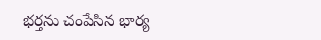భర్తను చంపేసిన భార్య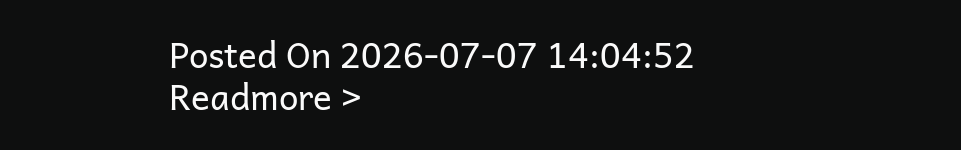Posted On 2026-07-07 14:04:52
Readmore >